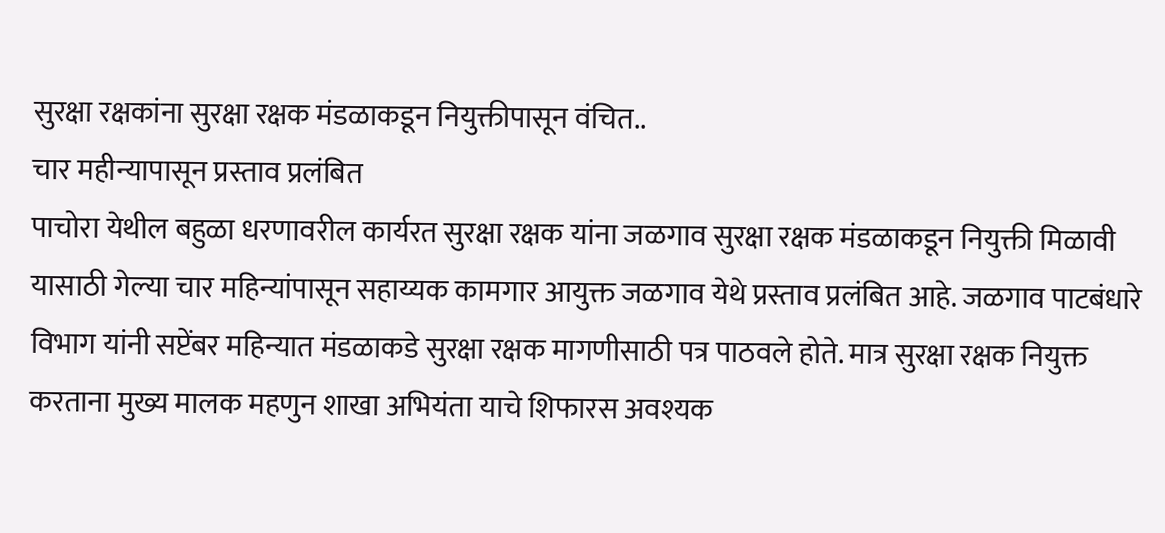सुरक्षा रक्षकांना सुरक्षा रक्षक मंडळाकडून नियुक्तीपासून वंचित..
चार महीन्यापासून प्रस्ताव प्रलंबित
पाचोरा येथील बहुळा धरणावरील कार्यरत सुरक्षा रक्षक यांना जळगाव सुरक्षा रक्षक मंडळाकडून नियुक्ती मिळावी यासाठी गेल्या चार महिन्यांपासून सहाय्यक कामगार आयुक्त जळगाव येथे प्रस्ताव प्रलंबित आहे. जळगाव पाटबंधारे विभाग यांनी सप्टेंबर महिन्यात मंडळाकडे सुरक्षा रक्षक मागणीसाठी पत्र पाठवले होते. मात्र सुरक्षा रक्षक नियुक्त करताना मुख्य मालक महणुन शाखा अभियंता याचे शिफारस अवश्यक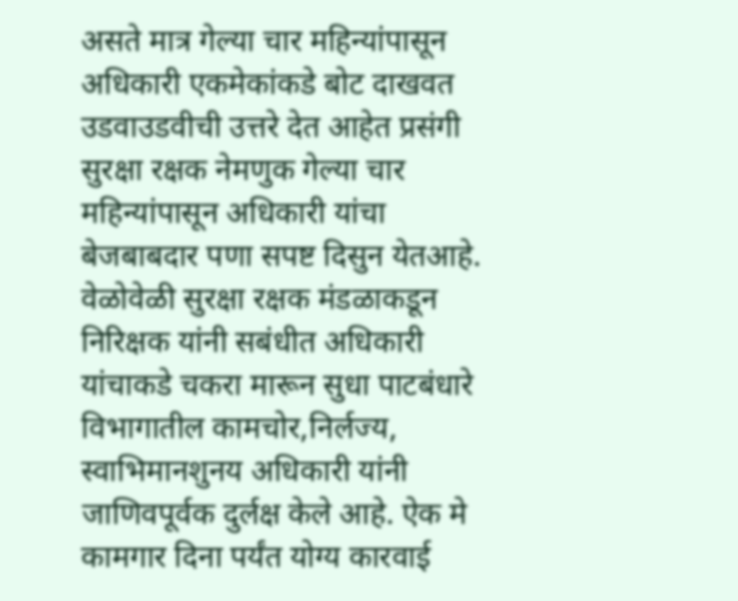असते मात्र गेल्या चार महिन्यांपासून अधिकारी एकमेकांकडे बोट दाखवत उडवाउडवीची उत्तरे देत आहेत प्रसंगी सुरक्षा रक्षक नेमणुक गेल्या चार महिन्यांपासून अधिकारी यांचा बेजबाबदार पणा सपष्ट दिसुन येतआहे. वेळोवेळी सुरक्षा रक्षक मंडळाकडून निरिक्षक यांनी सबंधीत अधिकारी यांचाकडे चकरा मारून सुधा पाटबंधारे विभागातील कामचोर,निर्लज्य, स्वाभिमानशुनय अधिकारी यांनी जाणिवपूर्वक दुर्लक्ष केले आहे. ऐक मे कामगार दिना पर्यंत योग्य कारवाई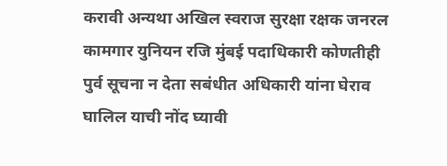करावी अन्यथा अखिल स्वराज सुरक्षा रक्षक जनरल कामगार युनियन रजि मुंबई पदाधिकारी कोणतीही पुर्व सूचना न देता सबंधीत अधिकारी यांना घेराव घालिल याची नोंद घ्यावी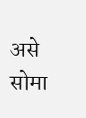असे सोमा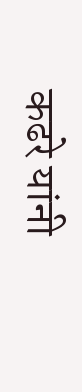कढरे यांनी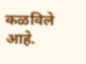कळविले आहे.